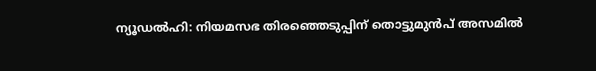ന്യൂഡൽഹി: നിയമസഭ തിരഞ്ഞെടുപ്പിന് തൊട്ടുമുൻപ് അസമിൽ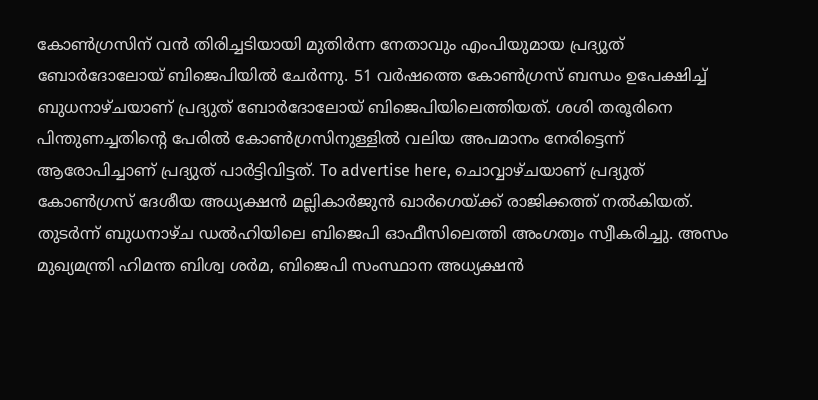കോൺഗ്രസിന് വൻ തിരിച്ചടിയായി മുതിർന്ന നേതാവും എംപിയുമായ പ്രദ്യുത് ബോർദോലോയ് ബിജെപിയിൽ ചേർന്നു. 51 വർഷത്തെ കോൺഗ്രസ് ബന്ധം ഉപേക്ഷിച്ച് ബുധനാഴ്ചയാണ് പ്രദ്യുത് ബോർദോലോയ് ബിജെപിയിലെത്തിയത്. ശശി തരൂരിനെ പിന്തുണച്ചതിന്റെ പേരിൽ കോൺഗ്രസിനുള്ളിൽ വലിയ അപമാനം നേരിട്ടെന്ന് ആരോപിച്ചാണ് പ്രദ്യുത് പാർട്ടിവിട്ടത്. To advertise here, ചൊവ്വാഴ്ചയാണ് പ്രദ്യുത് കോൺഗ്രസ് ദേശീയ അധ്യക്ഷൻ മല്ലികാർജുൻ ഖാർഗെയ്ക്ക് രാജിക്കത്ത് നൽകിയത്. തുടർന്ന് ബുധനാഴ്ച ഡൽഹിയിലെ ബിജെപി ഓഫീസിലെത്തി അംഗത്വം സ്വീകരിച്ചു. അസം മുഖ്യമന്ത്രി ഹിമന്ത ബിശ്വ ശർമ, ബിജെപി സംസ്ഥാന അധ്യക്ഷൻ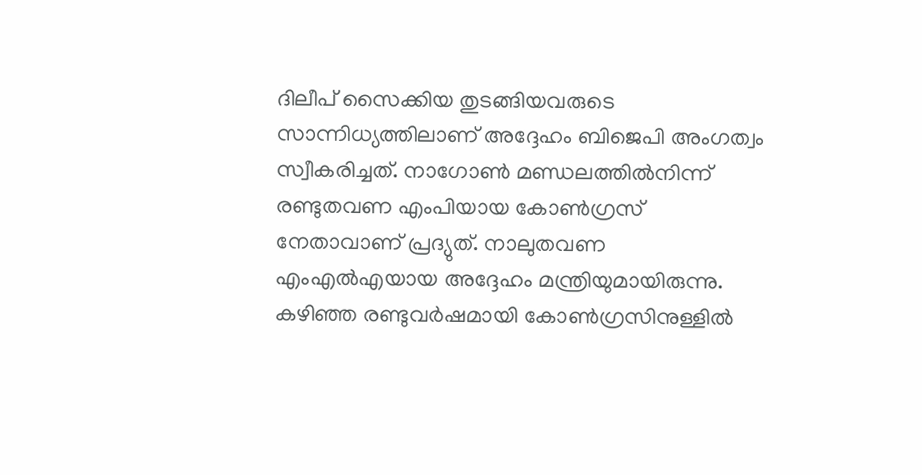ദിലീപ് സൈക്കിയ തുടങ്ങിയവരുടെ സാന്നിധ്യത്തിലാണ് അദ്ദേഹം ബിജെപി അംഗത്വം സ്വീകരിച്ചത്. നാഗോൺ മണ്ഡലത്തിൽനിന്ന് രണ്ടുതവണ എംപിയായ കോൺഗ്രസ് നേതാവാണ് പ്രദ്യുത്. നാലുതവണ എംഎൽഎയായ അദ്ദേഹം മന്ത്രിയുമായിരുന്നു. കഴിഞ്ഞ രണ്ടുവർഷമായി കോൺഗ്രസിനുള്ളിൽ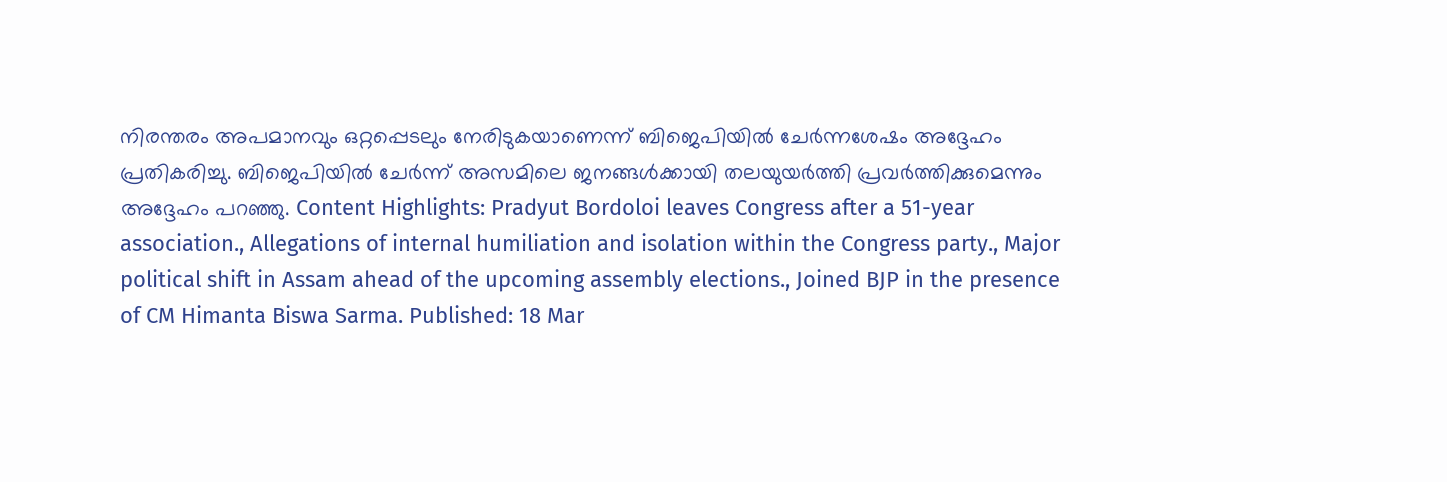നിരന്തരം അപമാനവും ഒറ്റപ്പെടലും നേരിടുകയാണെന്ന് ബിജെപിയിൽ ചേർന്നശേഷം അദ്ദേഹം പ്രതികരിച്ചു. ബിജെപിയിൽ ചേർന്ന് അസമിലെ ജനങ്ങൾക്കായി തലയുയർത്തി പ്രവർത്തിക്കുമെന്നും അദ്ദേഹം പറഞ്ഞു. Content Highlights: Pradyut Bordoloi leaves Congress after a 51-year association., Allegations of internal humiliation and isolation within the Congress party., Major political shift in Assam ahead of the upcoming assembly elections., Joined BJP in the presence of CM Himanta Biswa Sarma. Published: 18 Mar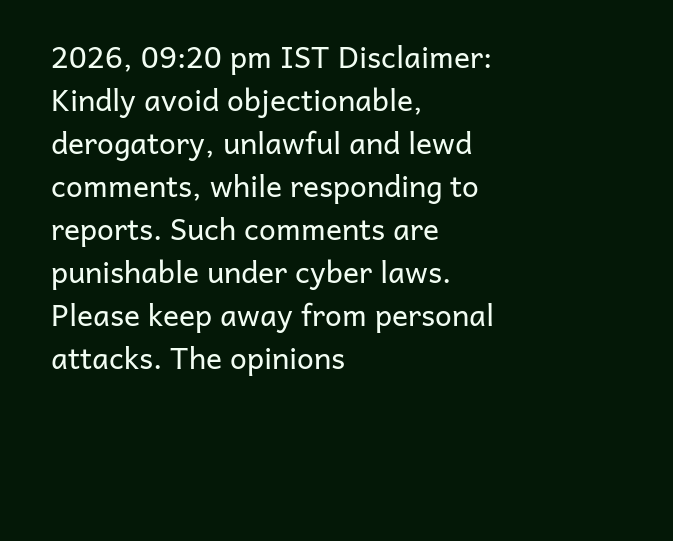2026, 09:20 pm IST Disclaimer: Kindly avoid objectionable, derogatory, unlawful and lewd comments, while responding to reports. Such comments are punishable under cyber laws. Please keep away from personal attacks. The opinions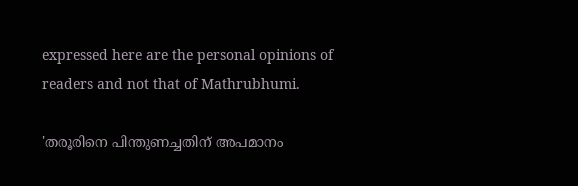expressed here are the personal opinions of readers and not that of Mathrubhumi.

'തരൂരിനെ പിന്തുണച്ചതിന് അപമാനം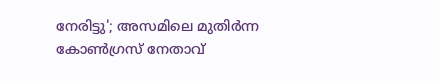നേരിട്ടു'; അസമിലെ മുതിർന്ന കോൺഗ്രസ് നേതാവ്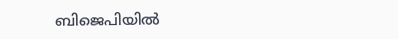ബിജെപിയിൽ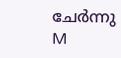ചേർന്നു
M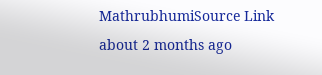MathrubhumiSource Link
about 2 months ago